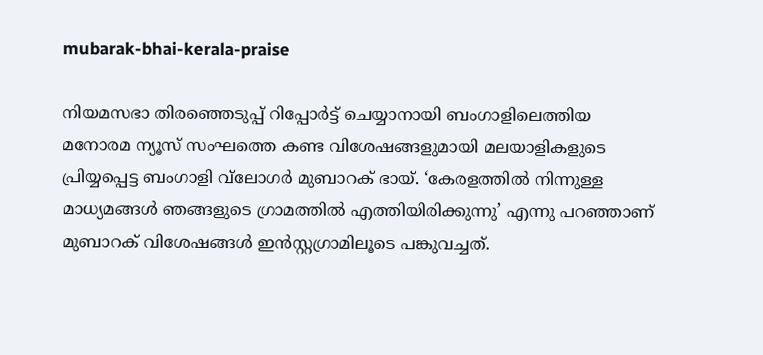mubarak-bhai-kerala-praise

നിയമസഭാ തിരഞ്ഞെടുപ്പ് റിപ്പോര്‍ട്ട് ചെയ്യാനായി ബംഗാളിലെത്തിയ മനോരമ ന്യൂസ് സംഘത്തെ കണ്ട വിശേഷങ്ങളുമായി മലയാളികളുടെ പ്രിയ്യപ്പെട്ട ബംഗാളി വ്‌ലോഗര്‍ മുബാറക് ഭായ്. ‘കേരളത്തിൽ നിന്നുള്ള മാധ്യമങ്ങൾ ഞങ്ങളുടെ ഗ്രാമത്തിൽ എത്തിയിരിക്കുന്നു’ എന്നു പറഞ്ഞാണ് മുബാറക് വിശേഷങ്ങള്‍ ഇന്‍സ്റ്റഗ്രാമിലൂടെ പങ്കുവച്ചത്.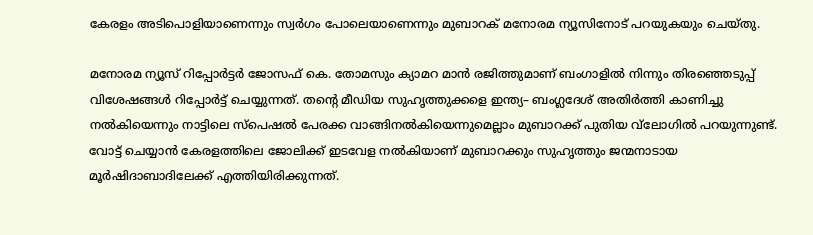കേരളം അടിപൊളിയാണെന്നും സ്വര്‍ഗം പോലെയാണെന്നും മുബാറക് മനോരമ ന്യൂസിനോട് പറയുകയും ചെയ്തു.

മനോരമ ന്യൂസ് റിപ്പോര്‍ട്ടര്‍ ജോസഫ് കെ. തോമസും ക്യാമറ മാന്‍ രജിത്തുമാണ് ബംഗാളില്‍ നിന്നും തിരഞ്ഞെടുപ്പ് വിശേഷങ്ങള്‍ റിപ്പോര്‍ട്ട് ചെയ്യുന്നത്. തന്‍റെ മീഡിയ സുഹൃത്തുക്കളെ ഇന്ത്യ– ബംഗ്ലദേശ് അതിര്‍ത്തി കാണിച്ചു നല്‍കിയെന്നും നാട്ടിലെ സ്പെഷല്‍ പേരക്ക വാങ്ങിനല്‍കിയെന്നുമെല്ലാം മുബാറക്ക് പുതിയ വ്‌ലോഗില്‍ പറയുന്നുണ്ട്. വോട്ട് ചെയ്യാൻ കേരളത്തിലെ ജോലിക്ക് ഇടവേള നൽകിയാണ് മുബാറക്കും സുഹൃത്തും ജന്മനാടായ മൂര്‍ഷിദാബാദിലേക്ക് എത്തിയിരിക്കുന്നത്.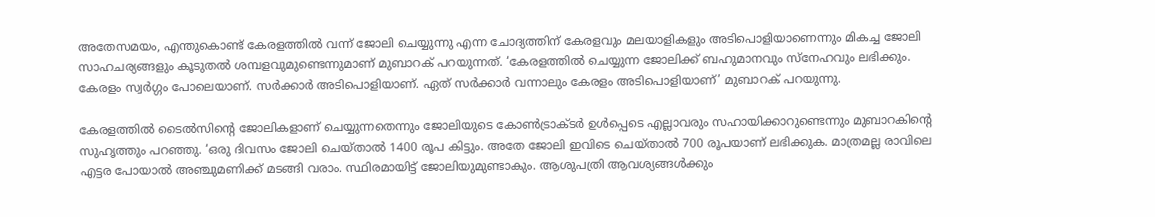അതേസമയം, എന്തുകൊണ്ട് കേരളത്തിൽ വന്ന് ജോലി ചെയ്യുന്നു എന്ന ചോദ്യത്തിന് കേരളവും മലയാളികളും അടിപൊളിയാണെന്നും മികച്ച ജോലി സാഹചര്യങ്ങളും കൂടുതല്‍ ശമ്പളവുമുണ്ടെന്നുമാണ് മുബാറക് പറയുന്നത്. ‘കേരളത്തില്‍ ചെയ്യുന്ന ജോലിക്ക് ബഹുമാനവും സ്നേഹവും ലഭിക്കും. കേരളം സ്വർഗ്ഗം പോലെയാണ്. സര്‍ക്കാര്‍ അടിപൊളിയാണ്. ഏത് സര്‍ക്കാര്‍ വന്നാലും കേരളം അടിപൊളിയാണ്’ മുബാറക് പറയുന്നു.

കേരളത്തില്‍ ടൈല്‍സിന്‍റെ ജോലികളാണ് ചെയ്യുന്നതെന്നും ജോലിയുടെ കോണ്‍ട്രാക്ടര്‍ ഉള്‍പ്പെടെ എല്ലാവരും സഹായിക്കാറുണ്ടെന്നും മുബാറകിന്‍റെ സുഹൃത്തും പറഞ്ഞു. ‘ഒരു ദിവസം ജോലി ചെയ്താല്‍ 1400 രൂപ കിട്ടും. അതേ ജോലി ഇവിടെ ചെയ്താല്‍ 700 രൂപയാണ് ലഭിക്കുക. മാത്രമല്ല രാവിലെ എട്ടര പോയാല്‍ അഞ്ചുമണിക്ക് മടങ്ങി വരാം. സ്ഥിരമായിട്ട് ജോലിയുമുണ്ടാകും. ആശുപത്രി ആവശ്യങ്ങള്‍ക്കും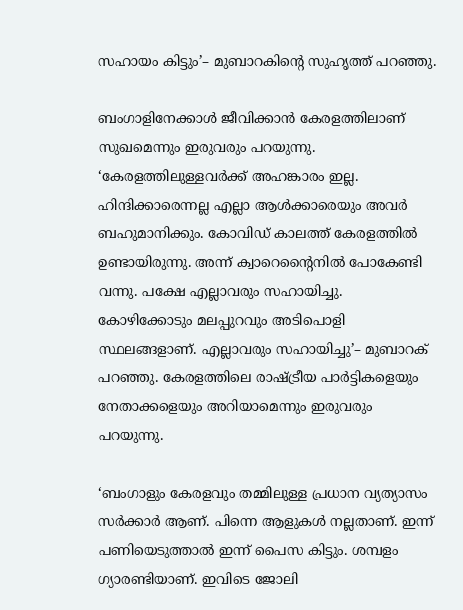സഹായം കിട്ടും’– മുബാറകിന്‍റെ സുഹൃത്ത് പറഞ്ഞു.

ബംഗാളിനേക്കാള്‍ ജീവിക്കാന്‍ കേരളത്തിലാണ് സുഖമെന്നും ഇരുവരും പറയുന്നു. ‘കേരളത്തിലുള്ളവര്‍ക്ക് അഹങ്കാരം ഇല്ല. ഹിന്ദിക്കാരെന്നല്ല എല്ലാ ആൾക്കാരെയും അവര്‍ ബഹുമാനിക്കും. കോവിഡ് കാലത്ത് കേരളത്തിൽ ഉണ്ടായിരുന്നു. അന്ന് ക്വാറെന്‍റൈനില്‍ പോകേണ്ടി വന്നു. പക്ഷേ എല്ലാവരും സഹായിച്ചു. കോഴിക്കോടും മലപ്പുറവും അടിപൊളി സ്ഥലങ്ങളാണ്. എല്ലാവരും സഹായിച്ചു’– മുബാറക് പറഞ്ഞു. കേരളത്തിലെ രാഷ്ട്രീയ പാർട്ടികളെയും നേതാക്കളെയും അറിയാമെന്നും ഇരുവരും പറയുന്നു.

‘ബംഗാളും കേരളവും തമ്മിലുള്ള പ്രധാന വ്യത്യാസം സര്‍ക്കാര്‍ ആണ്. പിന്നെ ആളുകള്‍ നല്ലതാണ്. ഇന്ന് പണിയെടുത്താൽ ഇന്ന് പൈസ കിട്ടും. ശമ്പളം ഗ്യാരണ്ടിയാണ്. ഇവിടെ ജോലി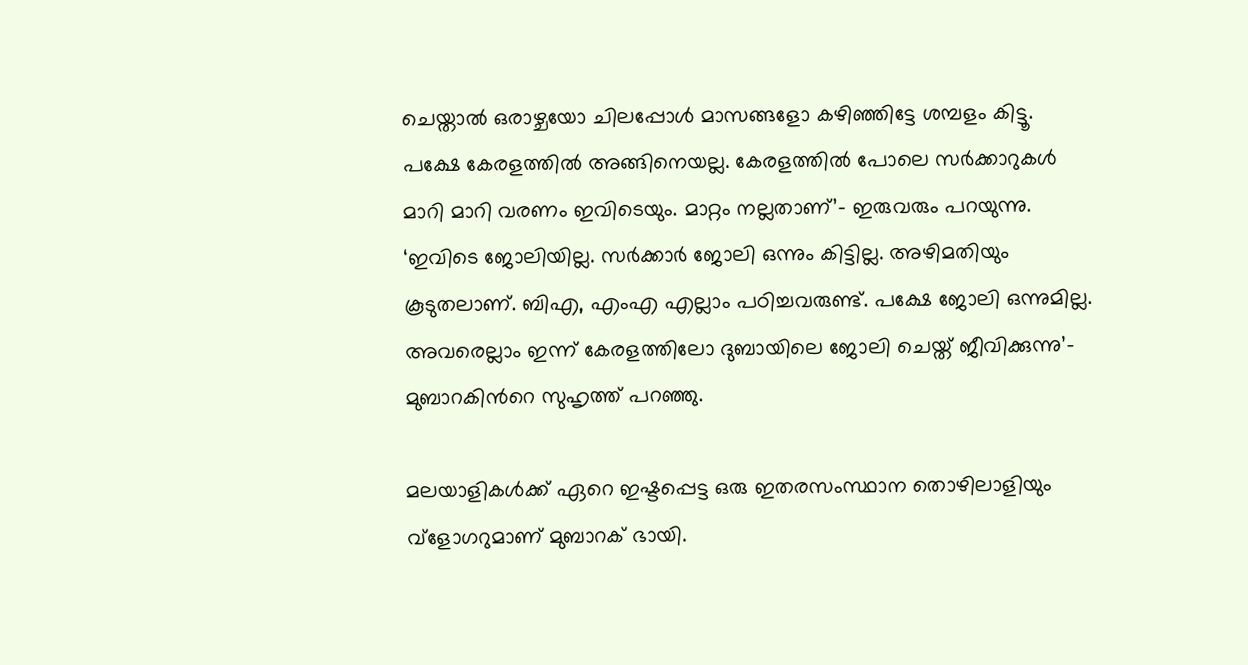ചെയ്താല്‍ ഒരാഴ്ചയോ ചിലപ്പോള്‍ മാസങ്ങളോ കഴിഞ്ഞിട്ടേ ശമ്പളം കിട്ടൂ. പക്ഷേ കേരളത്തിൽ അങ്ങിനെയല്ല. കേരളത്തില്‍ പോലെ സര്‍ക്കാറുകള്‍ മാറി മാറി വരണം ഇവിടെയും. മാറ്റം നല്ലതാണ്’- ഇരുവരും പറയുന്നു. ‘ഇവിടെ ജോലിയില്ല. സർക്കാർ ജോലി ഒന്നും കിട്ടില്ല. അഴിമതിയും കൂടുതലാണ്. ബിഎ, എംഎ എല്ലാം പഠിച്ചവരുണ്ട്. പക്ഷേ ജോലി ഒന്നുമില്ല. അവരെല്ലാം ഇന്ന് കേരളത്തിലോ ദുബായിലെ ജോലി ചെയ്ത് ജീവിക്കുന്നു’– മുബാറകിന്‍റെ സുഹൃത്ത് പറഞ്ഞു.

മലയാളികള്‍ക്ക് ഏറെ ഇഷ്ടപ്പെട്ട ഒരു ഇതരസംസ്ഥാന തൊഴിലാളിയും വ്ളോഗറുമാണ് മുബാറക് ഭായി.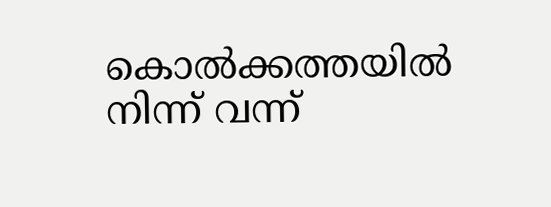കൊല്‍ക്കത്തയില്‍ നിന്ന് വന്ന്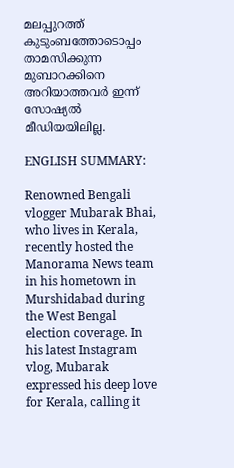മലപ്പുറത്ത് കുടുംബത്തോടൊപ്പം താമസിക്കുന്ന മുബാറക്കിനെ അറിയാത്തവര്‍ ഇന്ന് സോഷ്യല്‍ മീഡിയയിലില്ല.

ENGLISH SUMMARY:

Renowned Bengali vlogger Mubarak Bhai, who lives in Kerala, recently hosted the Manorama News team in his hometown in Murshidabad during the West Bengal election coverage. In his latest Instagram vlog, Mubarak expressed his deep love for Kerala, calling it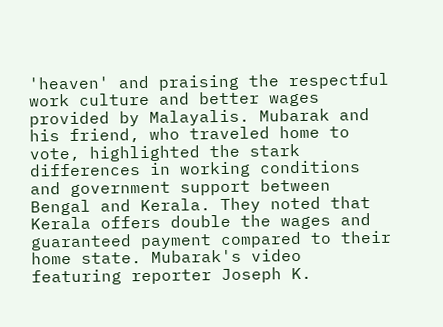'heaven' and praising the respectful work culture and better wages provided by Malayalis. Mubarak and his friend, who traveled home to vote, highlighted the stark differences in working conditions and government support between Bengal and Kerala. They noted that Kerala offers double the wages and guaranteed payment compared to their home state. Mubarak's video featuring reporter Joseph K.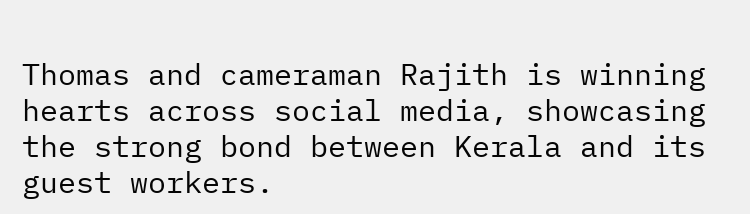Thomas and cameraman Rajith is winning hearts across social media, showcasing the strong bond between Kerala and its guest workers.